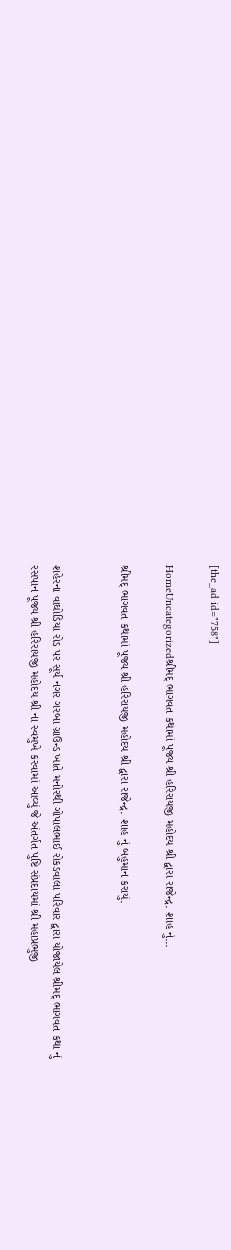[the_ad id="758"]

HomeUncategorizedશ્રીમદ્ ભાગવત કથામાં પૂજ્ય શ્રી હરિરાયજી મહોદય શ્રી દ્વારા રાજેન્દ્ર. શાહ નું...

શ્રીમદ્ ભાગવત કથામાં પૂજ્ય શ્રી હરિરાયજી મહોદય શ્રી દ્વારા રાજેન્દ્ર. શાહ નું બહુમાન કરાયું.


શહેરના વાઘોડિયા રોડ પર સૂર્ય નગર ગરબા ગ્રાઉન્ડ ખાતે મનોરથી ગોપાલભાઈ રોકડવાલા પરિવાર દ્વારા યોજાયેલ શ્રીમદ્ ભાગવત કથા નું રસપાન પૂજ્ય શ્રી હરિરાયજી મહોદય શ્રી ના સ્વમુખે કરવામાં આવ્યું જે અંતર્ગત પુષ્ટિ સંપ્રદાયમાં શ્રી મહાપ્રભુજી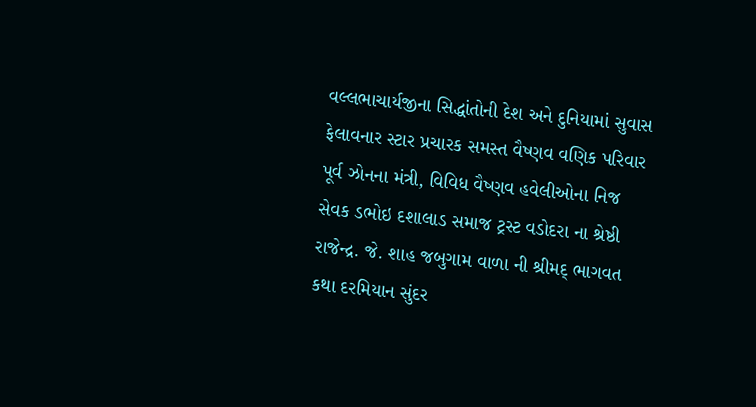વલ્લભાચાર્યજીના સિદ્ધાંતોની દેશ અને દુનિયામાં સુવાસ ફેલાવનાર સ્ટાર પ્રચારક સમસ્ત વૈષ્ણવ વણિક પરિવાર પૂર્વ ઝોનના મંત્રી, વિવિધ વૈષ્ણવ હવેલીઓના નિજ સેવક ડભોઇ દશાલાડ સમાજ ટ્રસ્ટ વડોદરા ના શ્રેષ્ઠી રાજેન્દ્ર. જે. શાહ જબુગામ વાળા ની શ્રીમદ્ ભાગવત કથા દરમિયાન સુંદર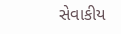સેવાકીય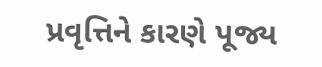પ્રવૃત્તિને કારણે પૂજ્ય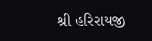શ્રી હરિરાયજી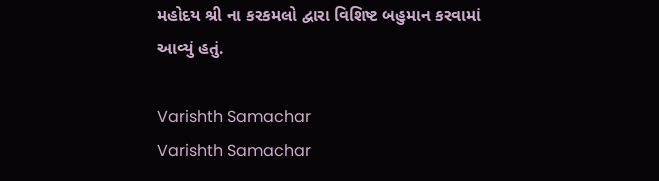મહોદય શ્રી ના કરકમલો દ્વારા વિશિષ્ટ બહુમાન કરવામાં આવ્યું હતું.

Varishth Samachar
Varishth Samachar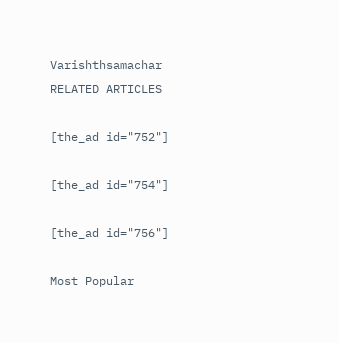Varishthsamachar
RELATED ARTICLES

[the_ad id="752"]

[the_ad id="754"]

[the_ad id="756"]

Most Popular